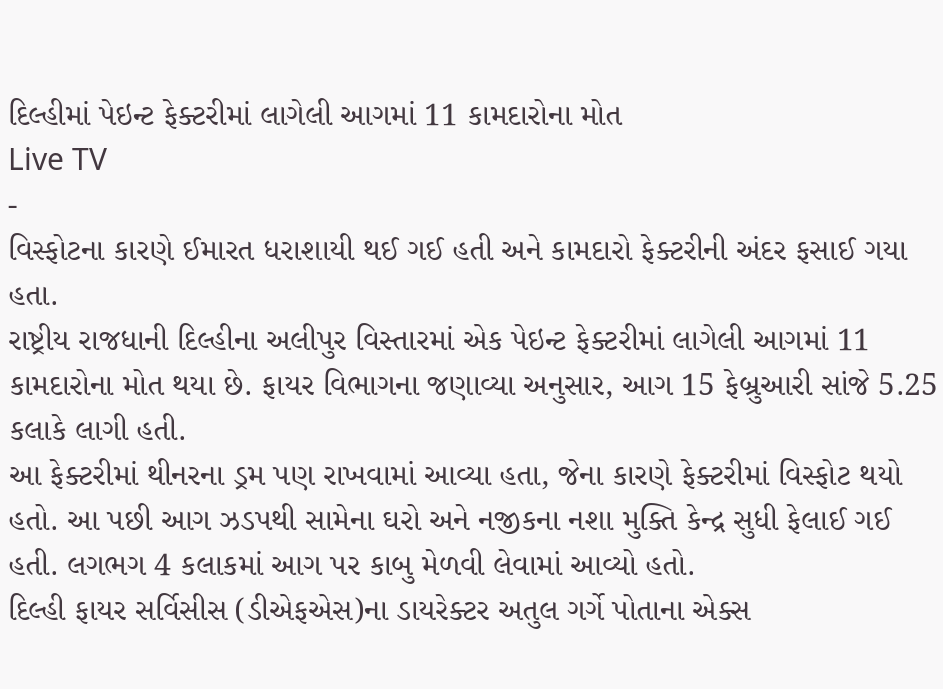દિલ્હીમાં પેઇન્ટ ફેક્ટરીમાં લાગેલી આગમાં 11 કામદારોના મોત
Live TV
-
વિસ્ફોટના કારણે ઈમારત ધરાશાયી થઈ ગઈ હતી અને કામદારો ફેક્ટરીની અંદર ફસાઈ ગયા હતા.
રાષ્ટ્રીય રાજધાની દિલ્હીના અલીપુર વિસ્તારમાં એક પેઇન્ટ ફેક્ટરીમાં લાગેલી આગમાં 11 કામદારોના મોત થયા છે. ફાયર વિભાગના જણાવ્યા અનુસાર, આગ 15 ફેબ્રુઆરી સાંજે 5.25 કલાકે લાગી હતી.
આ ફેક્ટરીમાં થીનરના ડ્રમ પણ રાખવામાં આવ્યા હતા, જેના કારણે ફેક્ટરીમાં વિસ્ફોટ થયો હતો. આ પછી આગ ઝડપથી સામેના ઘરો અને નજીકના નશા મુક્તિ કેન્દ્ર સુધી ફેલાઈ ગઈ હતી. લગભગ 4 કલાકમાં આગ પર કાબુ મેળવી લેવામાં આવ્યો હતો.
દિલ્હી ફાયર સર્વિસીસ (ડીએફએસ)ના ડાયરેક્ટર અતુલ ગર્ગે પોતાના એક્સ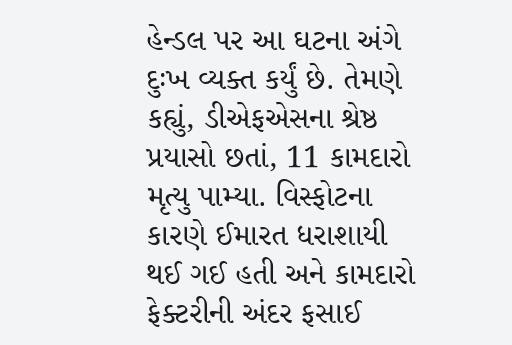હેન્ડલ પર આ ઘટના અંગે દુઃખ વ્યક્ત કર્યું છે. તેમણે કહ્યું, ડીએફએસના શ્રેષ્ઠ પ્રયાસો છતાં, 11 કામદારો મૃત્યુ પામ્યા. વિસ્ફોટના કારણે ઈમારત ધરાશાયી થઈ ગઈ હતી અને કામદારો ફેક્ટરીની અંદર ફસાઈ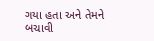ગયા હતા અને તેમને બચાવી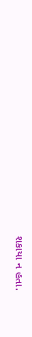શકાયા ન હતા.